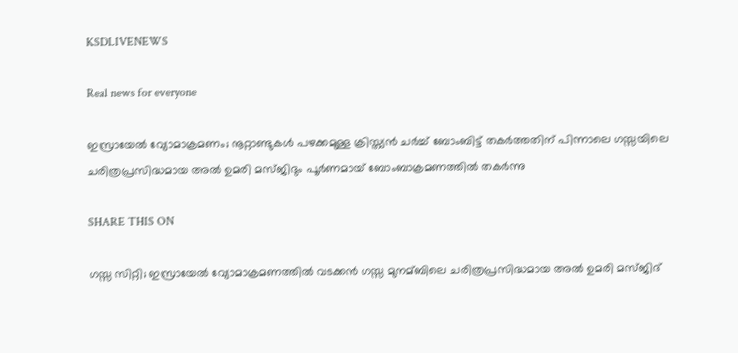KSDLIVENEWS

Real news for everyone

ഇസ്രായേല്‍ വ്യോമാക്രമണം; നൂറ്റാണ്ടുകൾ പഴക്കമുള്ള ക്രിസ്ത്യൻ ചർച്ച് ബോംബിട്ട് തകർത്തതിന് പിന്നാലെ ഗസ്സയിലെ ചരിത്രപ്രസിദ്ധമായ അല്‍ ഉമരി മസ്ജിദും പൂർണമായ് ബോംബാക്രമണത്തിൽ തകര്‍ന്നു

SHARE THIS ON

ഗസ്സ സിറ്റി; ഇസ്രായേല്‍ വ്യോമാക്രമണത്തില്‍ വടക്കൻ ഗസ്സ മുനമ്ബിലെ ചരിത്രപ്രസിദ്ധമായ അല്‍ ഉമരി മസ്ജിദ്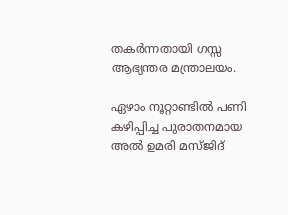തകര്‍ന്നതായി ഗസ്സ ആഭ്യന്തര മന്ത്രാലയം.

ഏഴാം നൂറ്റാണ്ടില്‍ പണി കഴിപ്പിച്ച പുരാതനമായ അല്‍ ഉമരി മസ്ജിദ്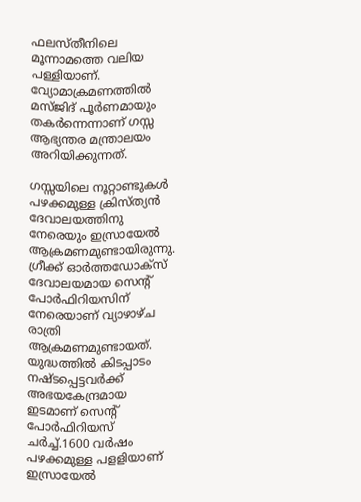ഫലസ്തീനിലെ മൂന്നാമത്തെ വലിയ പള്ളിയാണ്. വ്യോമാക്രമണത്തില്‍ മസ്ജിദ് പൂര്‍ണമായും തകര്‍ന്നെന്നാണ് ഗസ്സ ആഭ്യന്തര മന്ത്രാലയം അറിയിക്കുന്നത്.

ഗസ്സയിലെ നൂറ്റാണ്ടുകള്‍ പഴക്കമുള്ള ക്രിസ്ത്യന്‍ ദേവാലയത്തിനു നേരെയും ഇസ്രായേല്‍ ആക്രമണമുണ്ടായിരുന്നു. ഗ്രീക്ക് ഓര്‍ത്തഡോക്സ് ദേവാലയമായ സെന്‍റ് പോര്‍ഫിറിയസിന് നേരെയാണ് വ്യാഴാഴ്ച രാത്രി ആക്രമണമുണ്ടായത്. യുദ്ധത്തില്‍ കിടപ്പാടം നഷ്ടപ്പെട്ടവര്‍ക്ക് അഭയകേന്ദ്രമായ ഇടമാണ് സെന്‍റ് പോര്‍ഫിറിയസ് ചര്‍ച്ച്‌.1600 വര്‍ഷം പഴക്കമുള്ള പളളിയാണ് ഇസ്രായേല്‍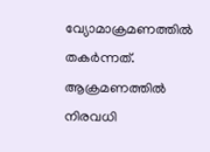വ്യോമാക്രമണത്തില്‍ തകര്‍ന്നത്. ആക്രമണത്തില്‍ നിരവധി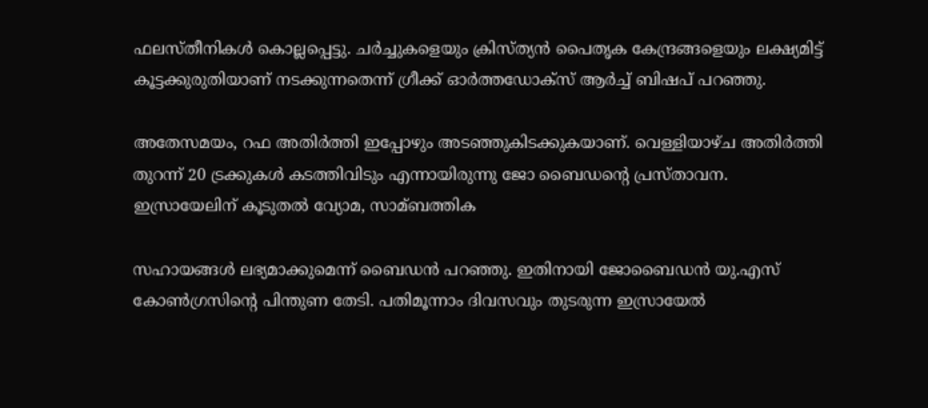ഫലസ്തീനികള്‍ കൊല്ലപ്പെട്ടു. ചര്‍ച്ചുകളെയും ക്രിസ്ത്യൻ പൈതൃക കേന്ദ്രങ്ങളെയും ലക്ഷ്യമിട്ട് കൂട്ടക്കുരുതിയാണ് നടക്കുന്നതെന്ന് ഗ്രീക്ക് ഓര്‍ത്തഡോക്സ് ആര്‍ച്ച്‌ ബിഷപ് പറഞ്ഞു.

അതേസമയം, റഫ അതിര്‍ത്തി ഇപ്പോഴും അടഞ്ഞുകിടക്കുകയാണ്. വെള്ളിയാഴ്ച അതിര്‍ത്തി തുറന്ന് 20 ട്രക്കുകള്‍ കടത്തിവിടും എന്നായിരുന്നു ജോ ബൈഡന്റെ പ്രസ്താവന. ഇസ്രായേലിന് കൂടുതല്‍ വ്യോമ, സാമ്ബത്തിക

സഹായങ്ങള്‍ ലഭ്യമാക്കുമെന്ന് ബൈഡൻ പറഞ്ഞു. ഇതിനായി ജോബൈഡൻ യു.എസ് കോണ്‍ഗ്രസിന്റെ പിന്തുണ തേടി. പതിമൂന്നാം ദിവസവും തുടരുന്ന ഇസ്രായേല്‍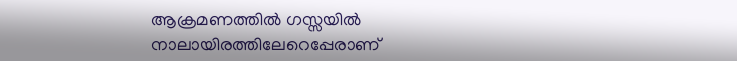ആക്രമണത്തില്‍ ഗസ്സയില്‍ നാലായിരത്തിലേറെപ്പേരാണ്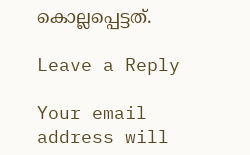കൊല്ലപ്പെട്ടത്.

Leave a Reply

Your email address will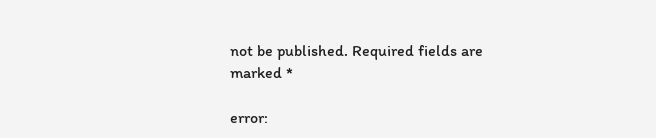not be published. Required fields are marked *

error: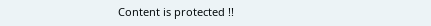Content is protected !!